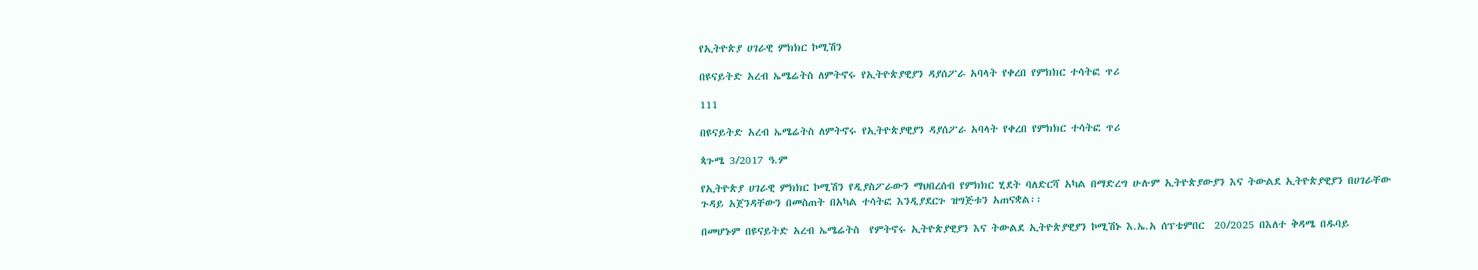የኢትዮጵያ ሀገራዊ ምክክር ኮሚሽን

በዩናይትድ አረብ ኤሜሬትስ ለምትኖሩ የኢትዮጵያዊያን ዳያሰፖራ አባላት የቀረበ የምክክር ተሳትፎ ጥሪ

111

በዩናይትድ አረብ ኤሜሬትስ ለምትኖሩ የኢትዮጵያዊያን ዳያሰፖራ አባላት የቀረበ የምክክር ተሳትፎ ጥሪ

ጳጉሜ 3/2017 ዓ.ም

የኢትዮጵያ ሀገራዊ ምክክር ኮሚሽን የዲያስፖራውን ማህበረሰብ የምክክር ሂደት ባለድርሻ አካል በማድረግ ሁሉም ኢትዮጵያውያን እና ትውልደ ኢትዮጵያዊያን በሀገራቸው ጉዳይ አጀንዳቸውን በመስጠት በአካል ተሳትፎ እንዲያደርጉ ዝግጅቱን አጠናቋል፡፡

በመሆኑም በዩናይትድ አረብ ኤሜሬትስ  የምትኖሩ ኢትዮጵያዊያን እና ትውልደ ኢትዮጵያዊያን ኮሚሽኑ እ.ኤ.አ ሰፕቴምበር  20/2025 በእለተ ቅዳሜ በዱባይ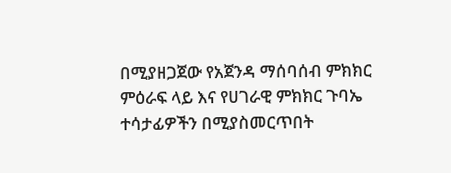በሚያዘጋጀው የአጀንዳ ማሰባሰብ ምክክር ምዕራፍ ላይ እና የሀገራዊ ምክክር ጉባኤ ተሳታፊዎችን በሚያስመርጥበት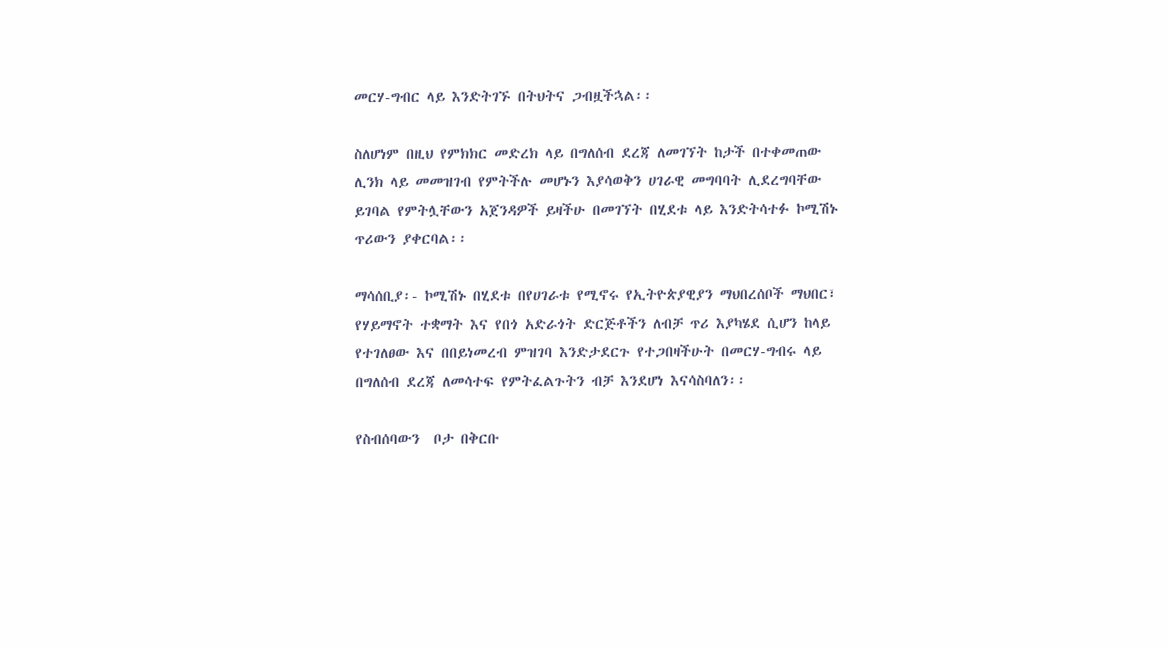መርሃ-ግብር ላይ እንድትገኙ በትህትና ጋብዟችኋል፡፡

ስለሆነም በዚህ የምክክር መድረክ ላይ በግለሰብ ደረጃ ለመገኘት ከታች በተቀመጠው ሊንክ ላይ መመዝገብ የምትችሉ መሆኑን እያሳወቅን ሀገራዊ መግባባት ሊደረግባቸው ይገባል የምትሏቸውን አጀንዳዎች ይዛችሁ በመገኘት በሂደቱ ላይ እንድትሳተፉ ኮሚሽኑ ጥሪውን ያቀርባል፡፡

ማሳሰቢያ፡- ኮሚሽኑ በሂደቱ በየሀገራቱ የሚኖሩ የኢትዮጵያዊያን ማህበረሰቦች ማህበር፣ የሃይማኖት ተቋማት እና የበጎ አድራጎት ድርጅቶችን ለብቻ ጥሪ እያካሄደ ሲሆን ከላይ የተገለፀው እና በበይነመረብ ምዝገባ እንድታደርጉ የተጋበዛችሁት በመርሃ-ግብሩ ላይ በግለሰብ ደረጃ ለመሳተፍ የምትፈልጉትን ብቻ እንደሆነ እናሳስባለን፡፡

የስብሰባውን  ቦታ በቅርቡ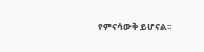የምናሳውቅ ይሆናል፡፡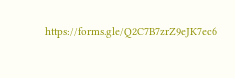https://forms.gle/Q2C7B7zrZ9eJK7ec6